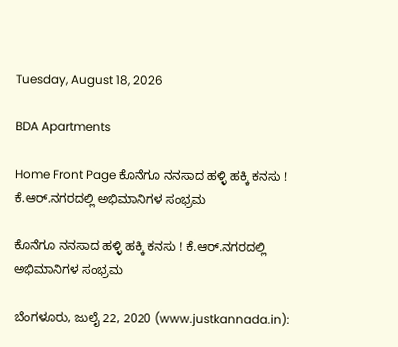Tuesday, August 18, 2026

BDA Apartments

Home Front Page ಕೊನೆಗೂ ನನಸಾದ ಹಳ್ಳಿ ಹಕ್ಕಿ ಕನಸು ! ಕೆ.ಆರ್.ನಗರದಲ್ಲಿ ಅಭಿಮಾನಿಗಳ ಸಂಭ್ರಮ

ಕೊನೆಗೂ ನನಸಾದ ಹಳ್ಳಿ ಹಕ್ಕಿ ಕನಸು ! ಕೆ.ಆರ್.ನಗರದಲ್ಲಿ ಅಭಿಮಾನಿಗಳ ಸಂಭ್ರಮ

ಬೆಂಗಳೂರು, ಜುಲೈ 22, 2020 (www.justkannada.in):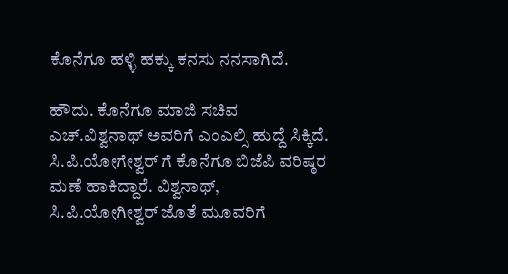ಕೊನೆಗೂ ಹಳ್ಳಿ ಹಕ್ಕು ಕನಸು ನನಸಾಗಿದೆ.

ಹೌದು. ಕೊನೆಗೂ ಮಾಜಿ ಸಚಿವ ಎಚ್.ವಿಶ್ವನಾಥ್ ಅವರಿಗೆ ಎಂಎಲ್ಸಿ ಹುದ್ದೆ ಸಿಕ್ಕಿದೆ. ಸಿ.ಪಿ.ಯೋಗೇಶ್ವರ್ ಗೆ ಕೊನೆಗೂ ಬಿಜೆಪಿ ವರಿಷ್ಠರ ಮಣೆ ಹಾಕಿದ್ದಾರೆ. ವಿಶ್ವನಾಥ್, ಸಿ.ಪಿ.ಯೋಗೀಶ್ವರ್ ಜೊತೆ ಮೂವರಿಗೆ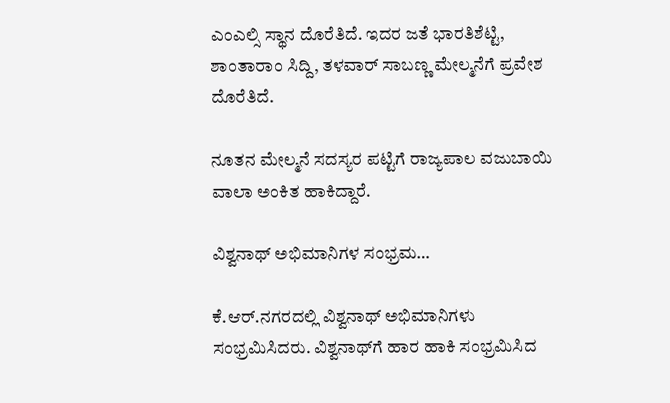ಎಂಎಲ್ಸಿ ಸ್ಥಾನ ದೊರೆತಿದೆ. ಇದರ ಜತೆ ಭಾರತಿಶೆಟ್ಟಿ, ಶಾಂತಾರಾಂ ಸಿದ್ದಿ, ತಳವಾರ್ ಸಾಬಣ್ಣ ಮೇಲ್ಮನೆಗೆ ಪ್ರವೇಶ ದೊರೆತಿದೆ.

ನೂತನ ಮೇಲ್ಮನೆ ಸದಸ್ಯರ ಪಟ್ಟಿಗೆ ರಾಜ್ಯಪಾಲ ವಜುಬಾಯಿ ವಾಲಾ ಅಂಕಿತ ಹಾಕಿದ್ದಾರೆ.

ವಿಶ್ವನಾಥ್ ಅಭಿಮಾನಿಗಳ ಸಂಭ್ರಮ…

ಕೆ.ಆರ್.ನಗರದಲ್ಲಿ ವಿಶ್ವನಾಥ್ ಅಭಿಮಾನಿಗಳು ಸಂಭ್ರಮಿಸಿದರು. ವಿಶ್ವನಾಥ್‌ಗೆ ಹಾರ ಹಾಕಿ ಸಂಭ್ರಮಿಸಿದ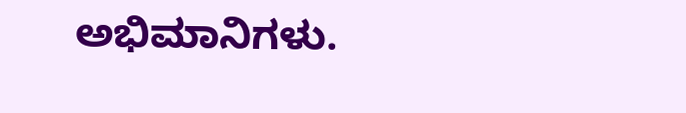ಅಭಿಮಾನಿಗಳು.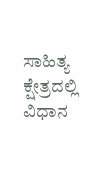ಸಾಹಿತ್ಯ ಕ್ಷೇತ್ರದಲ್ಲಿ ವಿಧಾನ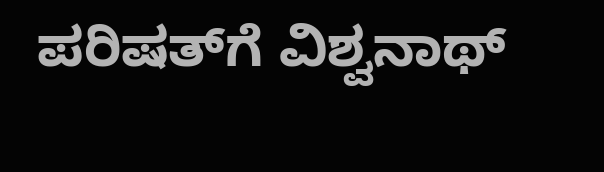ಪರಿಷತ್‌ಗೆ ವಿಶ್ವನಾಥ್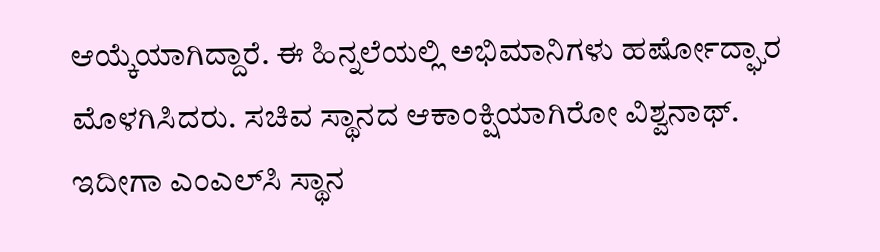ಆಯ್ಕೆಯಾಗಿದ್ದಾರೆ. ಈ ಹಿನ್ನಲೆಯಲ್ಲಿ ಅಭಿಮಾನಿಗಳು ಹರ್ಷೋದ್ಘಾರ ಮೊಳಗಿಸಿದರು. ಸಚಿವ ಸ್ಥಾನದ‌ ಆಕಾಂಕ್ಷಿಯಾಗಿರೋ ವಿಶ್ವನಾಥ್. ಇದೀಗಾ ಎಂಎಲ್‌ಸಿ ಸ್ಥಾನ‌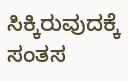ಸಿಕ್ಕಿರುವುದಕ್ಕೆ ಸಂತಸ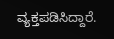ವ್ಯಕ್ತಪಡಿಸಿದ್ದಾರೆ.